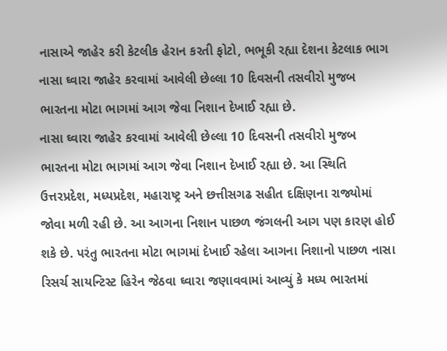નાસાએ જાહેર કરી કેટલીક હેરાન કરતી ફોટો, ભભૂકી રહ્યા દેશના કેટલાક ભાગ
નાસા ઘ્વારા જાહેર કરવામાં આવેલી છેલ્લા 10 દિવસની તસવીરો મુજબ ભારતના મોટા ભાગમાં આગ જેવા નિશાન દેખાઈ રહ્યા છે.
નાસા ઘ્વારા જાહેર કરવામાં આવેલી છેલ્લા 10 દિવસની તસવીરો મુજબ ભારતના મોટા ભાગમાં આગ જેવા નિશાન દેખાઈ રહ્યા છે. આ સ્થિતિ ઉત્તરપ્રદેશ, મધ્યપ્રદેશ, મહારાષ્ટ્ર અને છત્તીસગઢ સહીત દક્ષિણના રાજ્યોમાં જોવા મળી રહી છે. આ આગના નિશાન પાછળ જંગલની આગ પણ કારણ હોઈ શકે છે. પરંતુ ભારતના મોટા ભાગમાં દેખાઈ રહેલા આગના નિશાનો પાછળ નાસા રિસર્ચ સાયન્ટિસ્ટ હિરેન જેઠવા ઘ્વારા જણાવવામાં આવ્યું કે મધ્ય ભારતમાં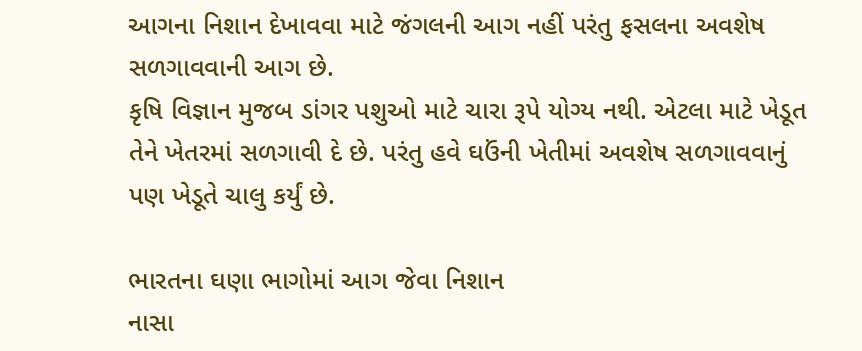આગના નિશાન દેખાવવા માટે જંગલની આગ નહીં પરંતુ ફસલના અવશેષ સળગાવવાની આગ છે.
કૃષિ વિજ્ઞાન મુજબ ડાંગર પશુઓ માટે ચારા રૂપે યોગ્ય નથી. એટલા માટે ખેડૂત તેને ખેતરમાં સળગાવી દે છે. પરંતુ હવે ઘઉંની ખેતીમાં અવશેષ સળગાવવાનું પણ ખેડૂતે ચાલુ કર્યું છે.

ભારતના ઘણા ભાગોમાં આગ જેવા નિશાન
નાસા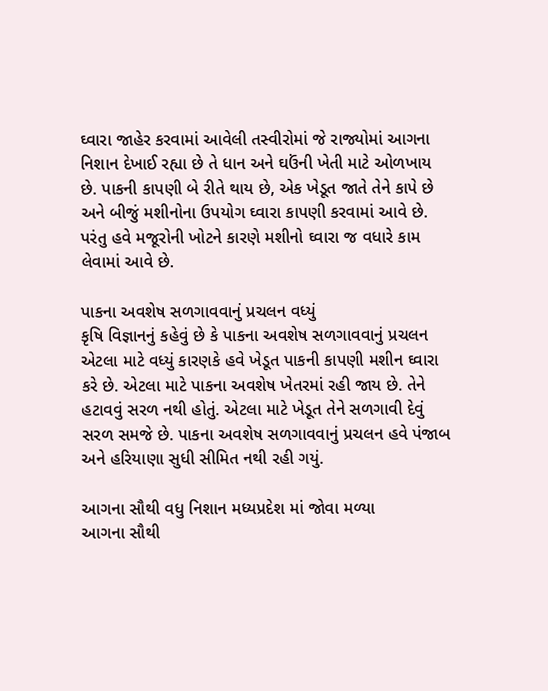ઘ્વારા જાહેર કરવામાં આવેલી તસ્વીરોમાં જે રાજ્યોમાં આગના નિશાન દેખાઈ રહ્યા છે તે ધાન અને ઘઉંની ખેતી માટે ઓળખાય છે. પાકની કાપણી બે રીતે થાય છે, એક ખેડૂત જાતે તેને કાપે છે અને બીજું મશીનોના ઉપયોગ ઘ્વારા કાપણી કરવામાં આવે છે. પરંતુ હવે મજૂરોની ખોટને કારણે મશીનો ઘ્વારા જ વધારે કામ લેવામાં આવે છે.

પાકના અવશેષ સળગાવવાનું પ્રચલન વધ્યું
કૃષિ વિજ્ઞાનનું કહેવું છે કે પાકના અવશેષ સળગાવવાનું પ્રચલન એટલા માટે વધ્યું કારણકે હવે ખેડૂત પાકની કાપણી મશીન ઘ્વારા કરે છે. એટલા માટે પાકના અવશેષ ખેતરમાં રહી જાય છે. તેને હટાવવું સરળ નથી હોતું. એટલા માટે ખેડૂત તેને સળગાવી દેવું સરળ સમજે છે. પાકના અવશેષ સળગાવવાનું પ્રચલન હવે પંજાબ અને હરિયાણા સુધી સીમિત નથી રહી ગયું.

આગના સૌથી વધુ નિશાન મધ્યપ્રદેશ માં જોવા મળ્યા
આગના સૌથી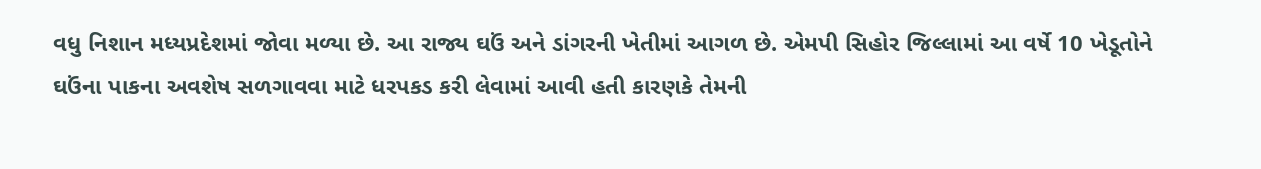વધુ નિશાન મધ્યપ્રદેશમાં જોવા મળ્યા છે. આ રાજ્ય ઘઉં અને ડાંગરની ખેતીમાં આગળ છે. એમપી સિહોર જિલ્લામાં આ વર્ષે 10 ખેડૂતોને ઘઉંના પાકના અવશેષ સળગાવવા માટે ધરપકડ કરી લેવામાં આવી હતી કારણકે તેમની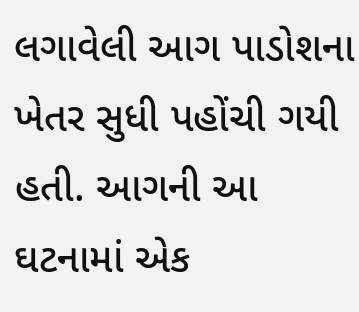લગાવેલી આગ પાડોશના ખેતર સુધી પહોંચી ગયી હતી. આગની આ ઘટનામાં એક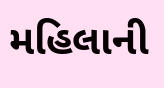મહિલાની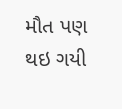મૌત પણ થઇ ગયી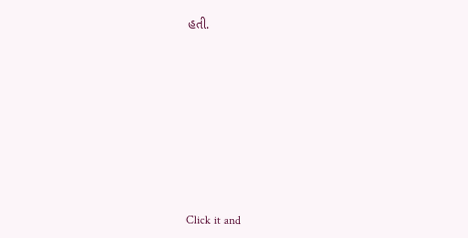હતી.












Click it and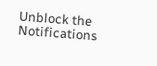Unblock the Notifications